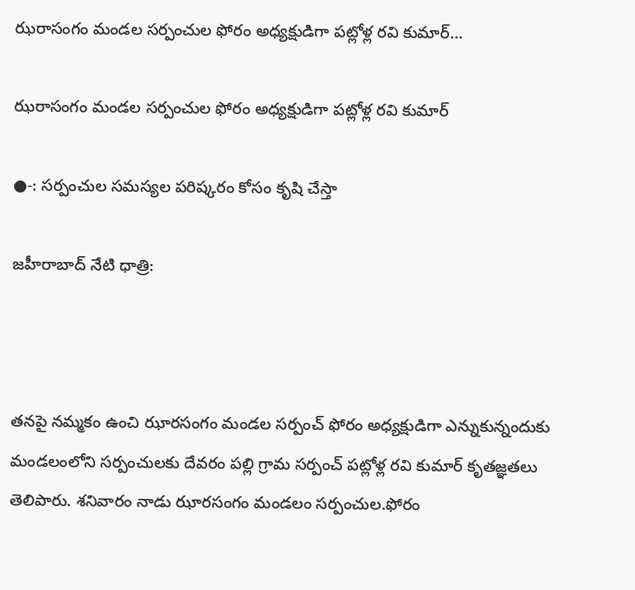ఝరాసంగం మండల సర్పంచుల ఫోరం అధ్యక్షుడిగా పట్లోళ్ల రవి కుమార్…

ఝరాసంగం మండల సర్పంచుల ఫోరం అధ్యక్షుడిగా పట్లోళ్ల రవి కుమార్

●-: సర్పంచుల సమస్యల పరిష్కరం కోసం కృషి చేస్తా

జహీరాబాద్ నేటి ధాత్రి:



తనపై నమ్మకం ఉంచి ఝారసంగం మండల సర్పంచ్ ఫోరం అధ్యక్షుడిగా ఎన్నుకున్నందుకు మండలంలోని సర్పంచులకు దేవరం పల్లి గ్రామ సర్పంచ్ పట్లోళ్ల రవి కుమార్ కృతజ్ఞతలు తెలిపారు. శనివారం నాడు ఝారసంగం మండలం సర్పంచుల.ఫోరం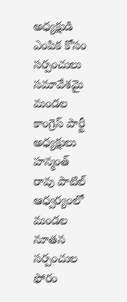అధ్యక్షుడి ఎంపిక కోసం సర్పంచులు సమావేశమై మండల కాంగ్రెస్ పార్టీ అధ్యక్షులు హన్మంత్ రావు పాటిల్ ఆధ్వర్యంలో మండల నూతన సర్పంచుల ఫోరం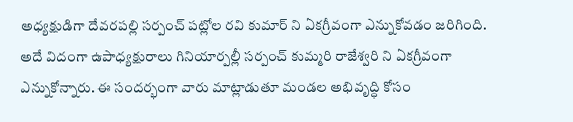అధ్యక్షుడిగా దేవరపల్లి సర్పంచ్ పట్లోల రవి కుమార్ ని ఏకగ్రీవంగా ఎన్నుకోవడం జరిగింది. అదే విదంగా ఉపాధ్యక్షురాలు గినియార్పల్లీ సర్పంచ్ కుమ్మరి రాజేశ్వరి ని ఏకగ్రీవంగా ఎన్నుకోన్నారు. ఈ సందర్భంగా వారు మాట్లాడుతూ మండల అభివృద్ధి కోసం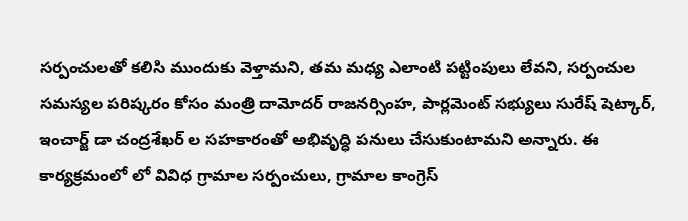సర్పంచులతో కలిసి ముందుకు వెళ్తామని, తమ మధ్య ఎలాంటి పట్టింపులు లేవని, సర్పంచుల సమస్యల పరిష్కరం కోసం మంత్రి దామోదర్ రాజనర్సింహ, పార్లమెంట్ సభ్యులు సురేష్ షెట్కార్, ఇంచార్జ్ డా చంద్రశేఖర్ ల సహకారంతో అభివృద్ధి పనులు చేసుకుంటామని అన్నారు. ఈ కార్యక్రమంలో లో వివిధ గ్రామాల సర్పంచులు, గ్రామాల కాంగ్రెస్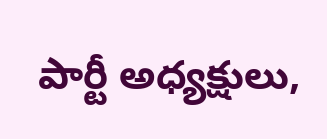పార్టీ అధ్యక్షులు,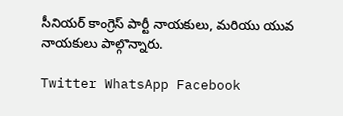సీనియర్ కాంగ్రెస్ పార్టీ నాయకులు, మరియు యువ నాయకులు పాల్గొన్నారు.

Twitter WhatsApp Facebook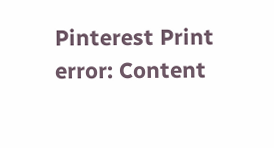Pinterest Print
error: Content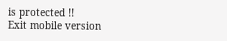is protected !!
Exit mobile version